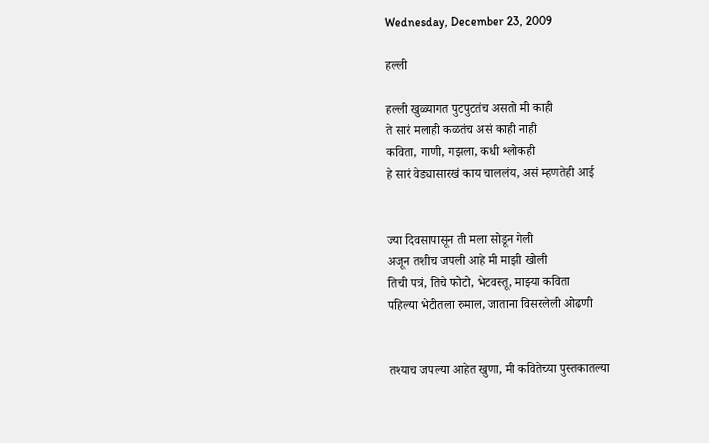Wednesday, December 23, 2009

हल्ली

हल्ली खुळ्यागत पुटपुटतंच असतो मी काही
ते सारं मलाही कळतंच असं काही नाही
कविता, गाणी, गझला, कधी श्लोकही
हे सारं वेड्यासारखं काय चाललंय, असं म्हणतेही आई


ज्या दिवसापासून ती मला सोडून गेली
अजून तशीच जपली आहे मी माझी खोली
तिची पत्रं, तिचे फोटो, भेटवस्तू, माझ्या कविता
पहिल्या भेटीतला रुमाल, जाताना विसरलेली ओढणी


तश्याच जपल्या आहेत खुणा, मी कवितेच्या पुस्तकातल्या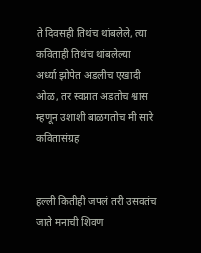ते दिवसही तिथंच थांबलेले, त्या कविताही तिथंच थांबलेल्या
अर्ध्या झोपेत अडलीच एखादी ओळ, तर स्वप्नात अडतोच श्वास
म्हणून उशाशी बाळगतोच मी सारे कवितासंग्रह


हल्ली कितीही जपलं तरी उसवतंच जाते मनाची शिवण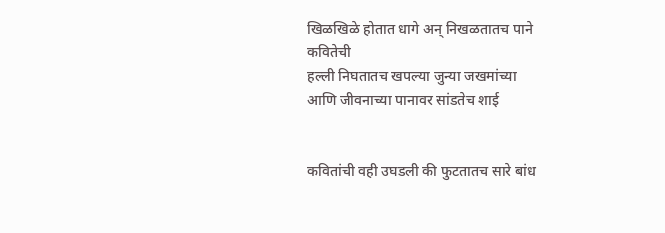खिळखिळे होतात धागे अन् निखळतातच पाने कवितेची
हल्ली निघतातच खपल्या जुन्या जखमांच्या
आणि जीवनाच्या पानावर सांडतेच शाई


कवितांची वही उघडली की फुटतातच सारे बांध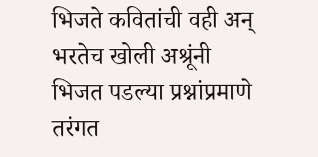भिजते कवितांची वही अन् भरतेच खोली अश्रूंनी
भिजत पडल्या प्रश्नांप्रमाणे तरंगत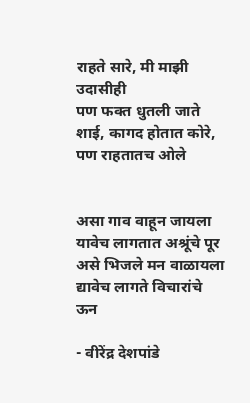राहते सारे, मी माझी उदासीही
पण फक्त धुतली जाते शाई, कागद होतात कोरे, पण राहतातच ओले


असा गाव वाहून जायला यावेच लागतात अश्रूंचे पूर
असे भिजले मन वाळायला द्यावेच लागते विचारांचे ऊन

- वीरेंद्र देशपांडे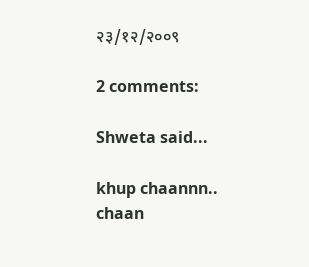२३/१२/२००९

2 comments:

Shweta said...

khup chaannn..
chaan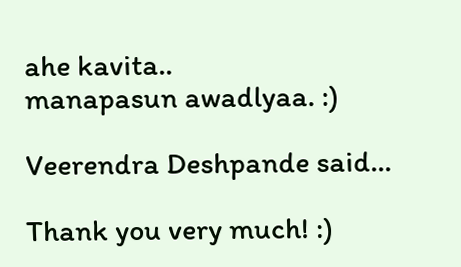ahe kavita..
manapasun awadlyaa. :)

Veerendra Deshpande said...

Thank you very much! :)